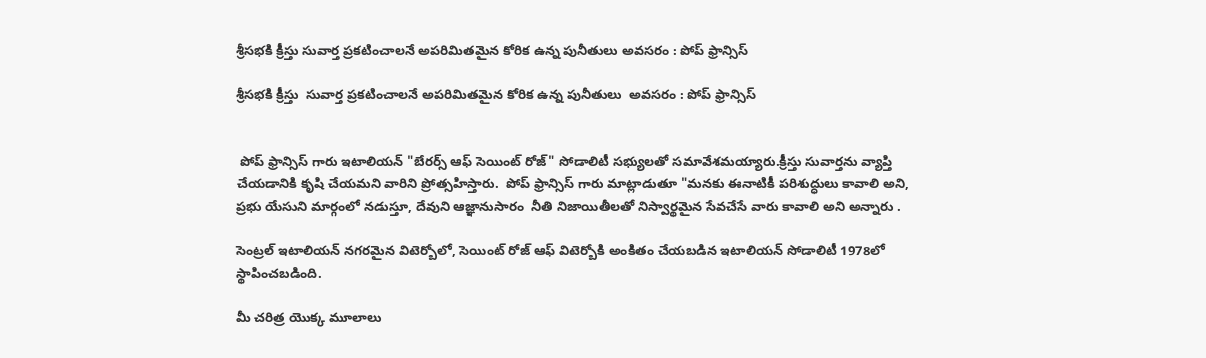శ్రీసభకి క్రీస్తు సువార్త ప్రకటించాలనే అపరిమితమైన కోరిక ఉన్న పునీతులు అవసరం : పోప్ ఫ్రాన్సిస్

శ్రీసభకి క్రీస్తు  సువార్త ప్రకటించాలనే అపరిమితమైన కోరిక ఉన్న పునీతులు  అవసరం : పోప్ ఫ్రాన్సిస్


 పోప్ ఫ్రాన్సిస్ గారు ఇటాలియన్ "బేరర్స్ ఆఫ్ సెయింట్ రోజ్" సోడాలిటీ సభ్యులతో సమావేశమయ్యారు.క్రీస్తు సువార్తను వ్యాప్తి చేయడానికి కృషి చేయమని వారిని ప్రోత్సహిస్తారు.  పోప్ ఫ్రాన్సిస్ గారు మాట్లాడుతూ "మనకు ఈనాటికీ పరిశుద్ధులు కావాలి అని, ప్రభు యేసుని మార్గంలో నడుస్తూ, దేవుని ఆజ్ఞానుసారం  నీతి నిజాయితీలతో నిస్వార్థమైన సేవచేసే వారు కావాలి అని అన్నారు .

సెంట్రల్ ఇటాలియన్ నగరమైన విటెర్బోలో, సెయింట్ రోజ్ ఆఫ్ విటెర్బోకి అంకితం చేయబడిన ఇటాలియన్ సోడాలిటీ 1978లో స్థాపించబడింది.

మీ చరిత్ర యొక్క మూలాలు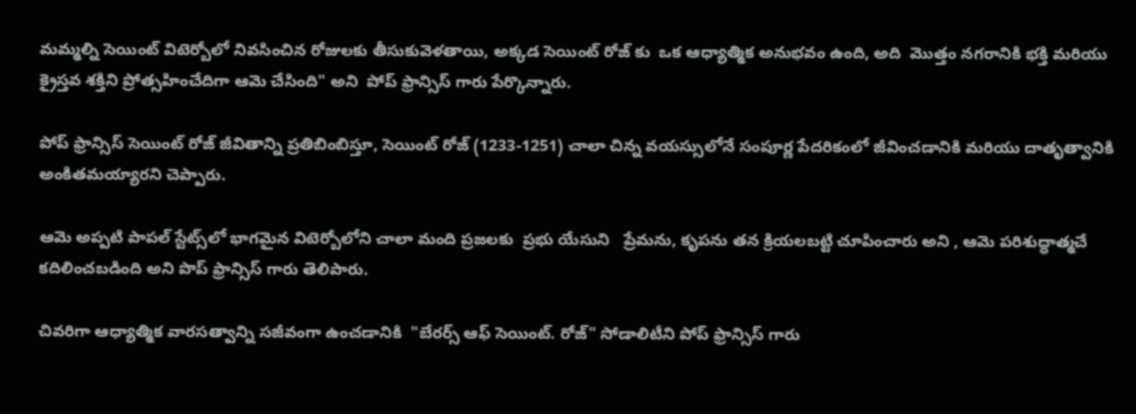మమ్మల్ని సెయింట్ విటెర్బోలో నివసించిన రోజులకు తీసుకువెళతాయి, అక్కడ సెయింట్ రోజ్ కు  ఒక ఆధ్యాత్మిక అనుభవం ఉంది, అది  మొత్తం నగరానికి భక్తి మరియు క్రైస్తవ శక్తిని ప్రోత్సహించేదిగా ఆమె చేసింది" అని  పోప్ ఫ్రాన్సిస్ గారు పేర్కొన్నారు.

పోప్ ఫ్రాన్సిస్ సెయింట్ రోజ్ జీవితాన్ని ప్రతిబింబిస్తూ, సెయింట్ రోజ్ (1233-1251) చాలా చిన్న వయస్సులోనే సంపూర్ణ పేదరికంలో జీవించడానికి మరియు దాతృత్వానికి అంకితమయ్యారని చెప్పారు.

ఆమె అప్పటి పాపల్ స్టేట్స్‌లో భాగమైన విటెర్బోలోని చాలా మంది ప్రజలకు  ప్రభు యేసుని   ప్రేమను, కృపను తన క్రియలబట్టి చూపించారు అని , ఆమె పరిశుద్ధాత్మచే కదిలించబడింది అని పొప్ ఫ్రాన్సిస్ గారు తెలిపారు.

చివరిగా ఆధ్యాత్మిక వారసత్వాన్ని సజీవంగా ఉంచడానికి  "బేరర్స్ ఆఫ్ సెయింట్. రోజ్" సోడాలిటీని పోప్ ఫ్రాన్సిస్ గారు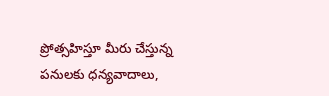ప్రోత్సహిస్తూ మీరు చేస్తున్న పనులకు ధన్యవాదాలు,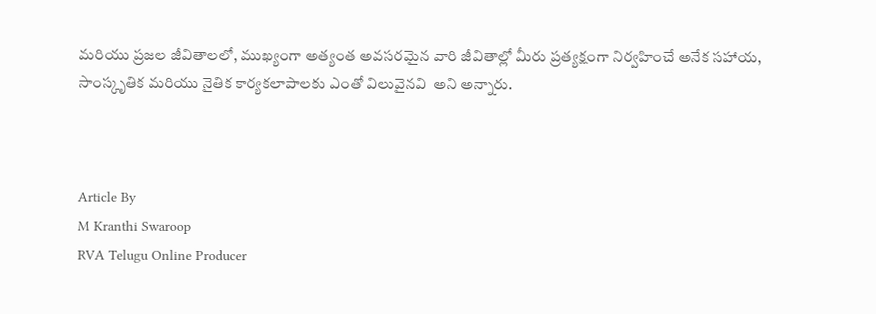మరియు ప్రజల జీవితాలలో, ముఖ్యంగా అత్యంత అవసరమైన వారి జీవితాల్లో మీరు ప్రత్యక్షంగా నిర్వహించే అనేక సహాయ, సాంస్కృతిక మరియు నైతిక కార్యకలాపాలకు ఎంతో విలువైనవి  అని అన్నారు.



Article By
M Kranthi Swaroop
RVA Telugu Online Producer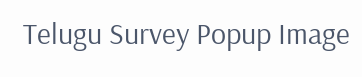Telugu Survey Popup Image